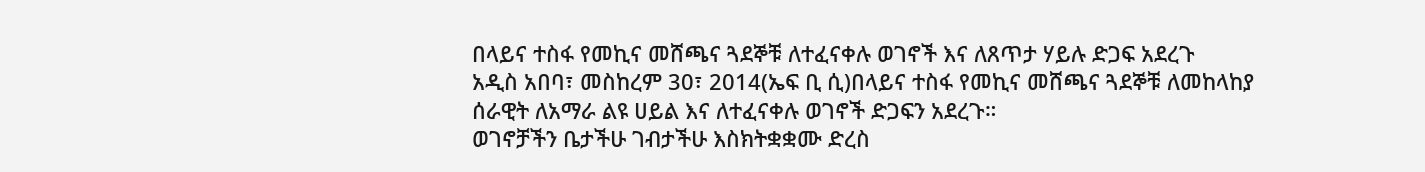በላይና ተስፋ የመኪና መሸጫና ጓደኞቹ ለተፈናቀሉ ወገኖች እና ለጸጥታ ሃይሉ ድጋፍ አደረጉ
አዲስ አበባ፣ መስከረም 30፣ 2014(ኤፍ ቢ ሲ)በላይና ተስፋ የመኪና መሸጫና ጓደኞቹ ለመከላከያ ሰራዊት ለአማራ ልዩ ሀይል እና ለተፈናቀሉ ወገኖች ድጋፍን አደረጉ።
ወገኖቻችን ቤታችሁ ገብታችሁ እስክትቋቋሙ ድረስ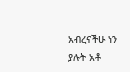አብረናችሁ ነን ያሉት አቶ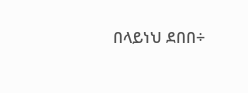በላይነህ ደበበ÷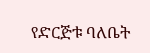የድርጅቱ ባለቤት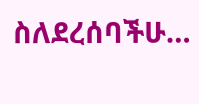ስለደረሰባችሁ…